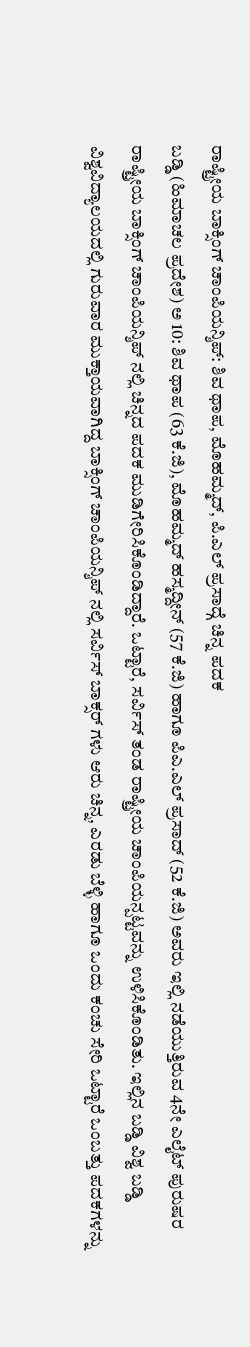ರಾಷ್ಟ್ರೀಯ ಬಾಕ್ಸಿಂಗ್ ಚಾಂಪಿಯನ್ಶಿಪ್: ಶಿವ ಥಾಪ, ಮೊಹಮ್ಮದ್, ಪಿ.ಎಲ್ ಪ್ರಸಾದ್ಗೆ ಚಿನ್ನ ಪದಕ
ಬಡ್ಡಿ (ಹಿಮಾಚಲ ಪ್ರದೇಶ) ಅ 10: ಶಿವ ಥಾಪ (63 ಕೆ.ಜಿ), ಮೊಹಮ್ಮದ್ ಹಸ್ಮದ್ದೀನ್ (57 ಕೆ.ಜಿ) ಹಾಗೂ ಪಿಎ.ಎಲ್ ಪ್ರಸಾದ್ (52 ಕೆ.ಜಿ) ಅವರು ಇಲ್ಲಿ ನಡೆಯುತ್ತಿರುವ 4ನೇ ಎಲೈಟ್ ಪುರುಷರ ರಾಷ್ಟ್ರೀಯ ಬಾಕ್ಸಿಂಗ್ ಚಾಂಪಿಯನ್ಶಿಪ್ ನಲ್ಲಿ ಚಿನ್ನದ ಪದಕ ಮುಡಿಗೇರಿಸಿಕೊಂಡಿದ್ದಾರೆ. ಒಟ್ಟಾರೆ, ಸರ್ವಿಸ್ ತಂಡ ರಾಷ್ಟ್ರೀಯ ಚಾಂಪಿಯನ್ಪಟ್ಟವನ್ನು ಉಳಿಸಿಕೊಂಡಿತು. ಇಲ್ಲಿನ ಬಡ್ಡಿ ವಿಶ್ವ ಬಡ್ಡಿ ವಿಶ್ವವಿದ್ಯಾಲಯದಲ್ಲಿ ಗುರುವಾರ ಮುಕ್ತಾಯವಾಗಿದ್ದ ಬಾಕ್ಸಿಂಗ್ ಚಾಂಪಿಯನ್ಶಿಪ್ ನಲ್ಲಿ ಸರ್ವಿಸ್ ಬಾಕ್ಸರ್ ಗಳು ಆರು ಚಿನ್ನ, ಎರಡು ಬೆಳ್ಳಿ ಹಾಗೂ ಒಂದು ಕಂಚು ಸೇರಿ ಒಟ್ಟಾರೆ ಒಂಬತ್ತು ಪದಕಗಳನ್ನು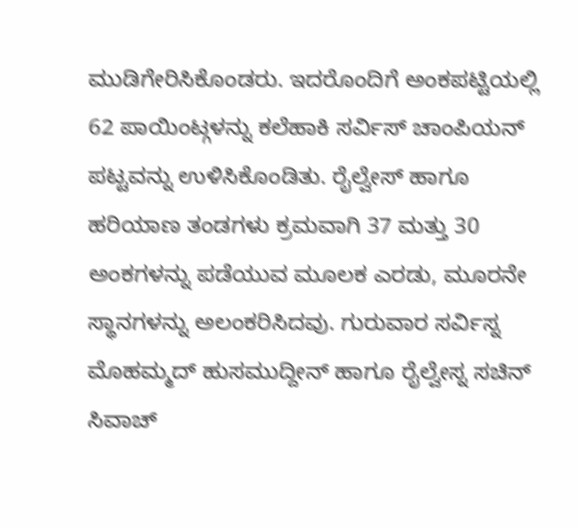ಮುಡಿಗೇರಿಸಿಕೊಂಡರು. ಇದರೊಂದಿಗೆ ಅಂಕಪಟ್ಟಿಯಲ್ಲಿ 62 ಪಾಯಿಂಟ್ಗಳನ್ನು ಕಲೆಹಾಕಿ ಸರ್ವಿಸ್ ಚಾಂಪಿಯನ್ ಪಟ್ಟವನ್ನು ಉಳಿಸಿಕೊಂಡಿತು. ರೈಲ್ವೇಸ್ ಹಾಗೂ ಹರಿಯಾಣ ತಂಡಗಳು ಕ್ರಮವಾಗಿ 37 ಮತ್ತು 30 ಅಂಕಗಳನ್ನು ಪಡೆಯುವ ಮೂಲಕ ಎರಡು, ಮೂರನೇ ಸ್ಥಾನಗಳನ್ನು ಅಲಂಕರಿಸಿದವು. ಗುರುವಾರ ಸರ್ವಿಸ್ನ ಮೊಹಮ್ಮದ್ ಹುಸಮುದ್ದೀನ್ ಹಾಗೂ ರೈಲ್ವೇಸ್ನ ಸಚಿನ್ ಸಿವಾಚ್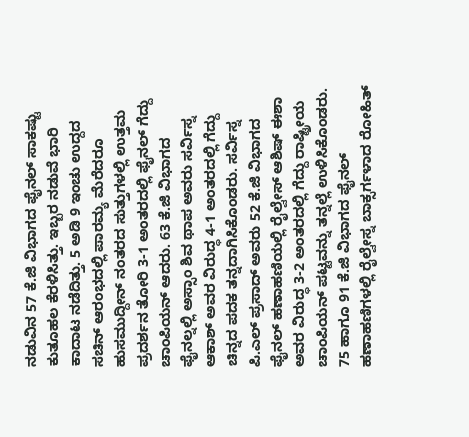ನಡುವಿನ 57 ಕೆ.ಜಿ ವಿಭಾಗದ ಫೈನಲ್ ಸಾಕಷ್ಟು ಕುತೂಹಲ ಕೆರಳಿಸಿತ್ತು. ಇಬ್ಬರ ನಡುವೆ ಭಾರಿ ಕಾದಾಟ ನಡೆದಿತ್ತು. 5 ಅಡಿ 9 ಇಂಚು ಉದ್ದದ ಸಚಿನ್ ಆರಂಭದಲ್ಲಿ ಪಾರಮ್ಯ ಮೆರೆದರೂ ಹುಸಮುದ್ದೀನ್ ನಂತರದ ಸುತ್ತುಗಳಲ್ಲಿ ಉತ್ತಮ ಪ್ರದರ್ಶನ ತೋರಿ 3-1 ಅಂತರದಲ್ಲಿ ಫೈನಲ್ ಗೆದ್ದು ಚಾಂಪಿಯನ್ ಆದರು. 63 ಕೆ.ಜಿ ವಿಭಾಗದ ಫೈನಲ್ನಲ್ಲಿ ಅಸ್ಸಾಂ ಶಿವ ಥಾಪ ಅವರು ಸರ್ವಿಸ್ನ ಆಕಾಶ್ ಅವರ ವಿರುದ್ಧ 4-1 ಅಂತರದಲ್ಲಿ ಗೆದ್ದು ಚಿನ್ನದ ಪದಕ ತನ್ನದಾಗಿಸಿಕೊಂಡರು. ಸರ್ವಿಸ್ನ ಪಿ.ಎಲ್ ಪ್ರಸಾದ್ ಅವರು 52 ಕೆ.ಜಿ ವಿಭಾಗದ ಫೈನಲ್ ಹಣಾಹಣಿಯಲ್ಲಿ ರೈಲ್ವೇಸ್ ಆಶಿಷ್ ಈಶಾ ಅವರ ವಿರುದ್ಧ 3-2 ಅಂತರದಲ್ಲಿ ಗೆದ್ದು ರಾಷ್ಟ್ರೀಯ ಚಾಂಪಿಯನ್ ಪಟ್ಟವನ್ನು ತನ್ನಲ್ಲೆ ಉಳಿಸಿಕೊಂಡರು. 75 ಹಾಗೂ 91 ಕೆ.ಜಿ ವಿಭಾಗದ ಫೈನಲ್ ಹಣಾಹಣಿಗಳಲ್ಲಿ ರೈಲ್ವೇಸ್ನ ಬಾಕ್ಸರ್ಗಳಾದ ರೋಹಿತ್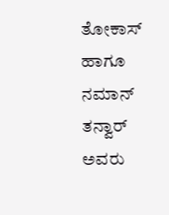ತೋಕಾಸ್ ಹಾಗೂ ನಮಾನ್ ತನ್ವಾರ್ ಅವರು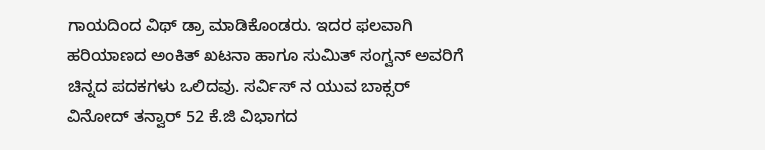ಗಾಯದಿಂದ ವಿಥ್ ಡ್ರಾ ಮಾಡಿಕೊಂಡರು. ಇದರ ಫಲವಾಗಿ ಹರಿಯಾಣದ ಅಂಕಿತ್ ಖಟನಾ ಹಾಗೂ ಸುಮಿತ್ ಸಂಗ್ವನ್ ಅವರಿಗೆ ಚಿನ್ನದ ಪದಕಗಳು ಒಲಿದವು. ಸರ್ವಿಸ್ ನ ಯುವ ಬಾಕ್ಸರ್ ವಿನೋದ್ ತನ್ವಾರ್ 52 ಕೆ.ಜಿ ವಿಭಾಗದ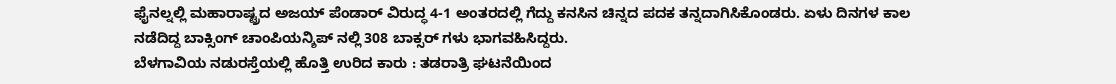ಫೈನಲ್ನಲ್ಲಿ ಮಹಾರಾಷ್ಟ್ರದ ಅಜಯ್ ಪೆಂಡಾರ್ ವಿರುದ್ಧ 4-1 ಅಂತರದಲ್ಲಿ ಗೆದ್ದು ಕನಸಿನ ಚಿನ್ನದ ಪದಕ ತನ್ನದಾಗಿಸಿಕೊಂಡರು. ಏಳು ದಿನಗಳ ಕಾಲ ನಡೆದಿದ್ದ ಬಾಕ್ಸಿಂಗ್ ಚಾಂಪಿಯನ್ಶಿಪ್ ನಲ್ಲಿ 308 ಬಾಕ್ಸರ್ ಗಳು ಭಾಗವಹಿಸಿದ್ದರು.
ಬೆಳಗಾವಿಯ ನಡುರಸ್ತೆಯಲ್ಲಿ ಹೊತ್ತಿ ಉರಿದ ಕಾರು : ತಡರಾತ್ರಿ ಘಟನೆಯಿಂದ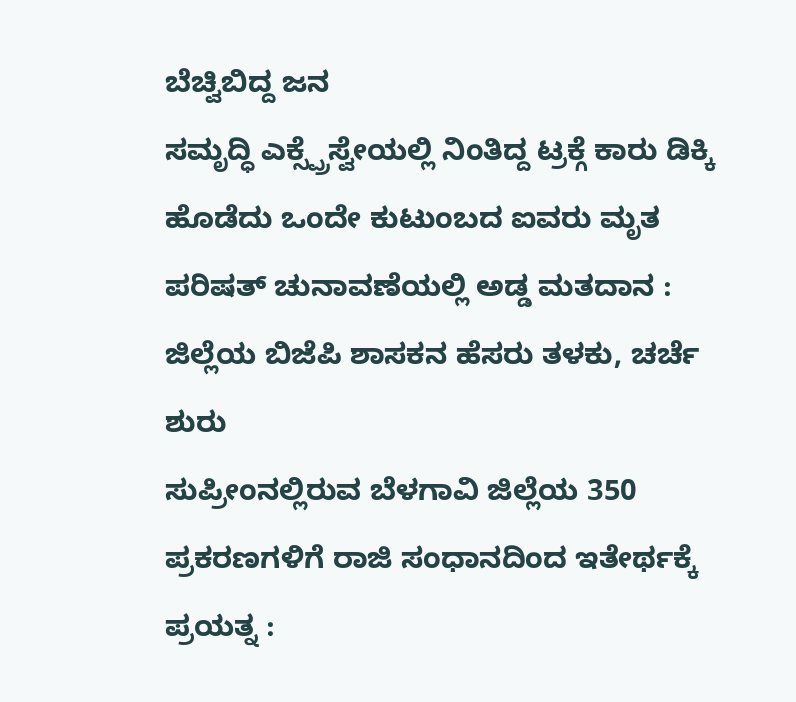ಬೆಚ್ವಿಬಿದ್ದ ಜನ
ಸಮೃದ್ಧಿ ಎಕ್ಸ್ಪ್ರೆಸ್ವೇಯಲ್ಲಿ ನಿಂತಿದ್ದ ಟ್ರಕ್ಗೆ ಕಾರು ಡಿಕ್ಕಿ ಹೊಡೆದು ಒಂದೇ ಕುಟುಂಬದ ಐವರು ಮೃತ
ಪರಿಷತ್ ಚುನಾವಣೆಯಲ್ಲಿ ಅಡ್ಡ ಮತದಾನ : ಜಿಲ್ಲೆಯ ಬಿಜೆಪಿ ಶಾಸಕನ ಹೆಸರು ತಳಕು, ಚರ್ಚೆ ಶುರು
ಸುಪ್ರೀಂನಲ್ಲಿರುವ ಬೆಳಗಾವಿ ಜಿಲ್ಲೆಯ 350 ಪ್ರಕರಣಗಳಿಗೆ ರಾಜಿ ಸಂಧಾನದಿಂದ ಇತೇರ್ಥಕ್ಕೆ ಪ್ರಯತ್ನ :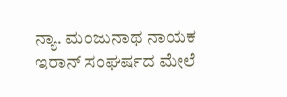ನ್ಯಾ. ಮಂಜುನಾಥ ನಾಯಕ
ಇರಾನ್ ಸಂಘರ್ಷದ ಮೇಲೆ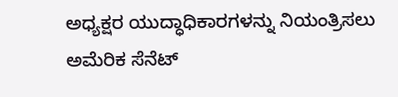ಅಧ್ಯಕ್ಷರ ಯುದ್ಧಾಧಿಕಾರಗಳನ್ನು ನಿಯಂತ್ರಿಸಲು ಅಮೆರಿಕ ಸೆನೆಟ್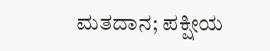ಮತದಾನ; ಪಕ್ಷೀಯ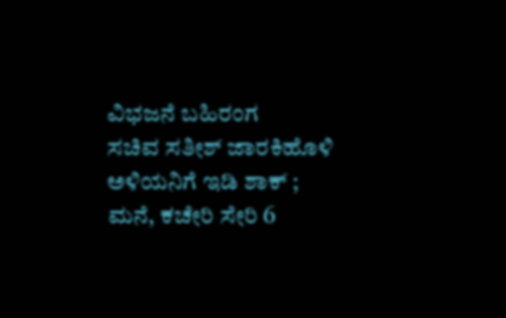ವಿಭಜನೆ ಬಹಿರಂಗ
ಸಚಿವ ಸತೀಶ್ ಜಾರಕಿಹೊಳಿ ಅಳಿಯನಿಗೆ ಇಡಿ ಶಾಕ್ ; ಮನೆ, ಕಚೇರಿ ಸೇರಿ 6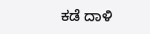ಕಡೆ ದಾಳಿ